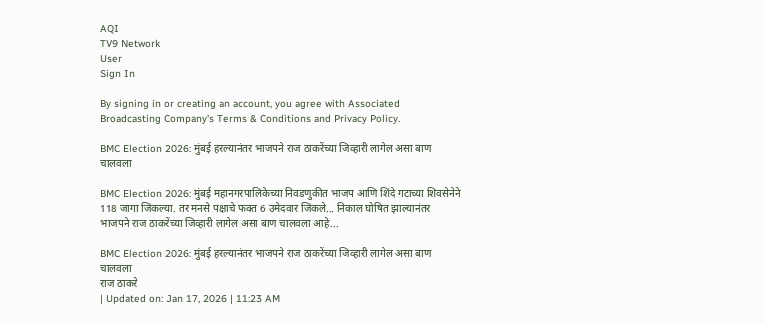AQI
TV9 Network
User
Sign In

By signing in or creating an account, you agree with Associated Broadcasting Company's Terms & Conditions and Privacy Policy.

BMC Election 2026: मुंबई हरल्यानंतर भाजपने राज ठाकरेंच्या जिव्हारी लागेल असा बाण चालवला

BMC Election 2026: मुंबई महानगरपालिकेच्या निवडणुकीत भाजप आणि शिंदे गटाच्या शिवसेनेने 118 जागा जिंकल्या. तर मनसे पक्षाचे फक्त 6 उमेदवार जिंकले... निकाल घोषित झाल्यानंतर भाजपने राज ठाकरेंच्या जिव्हारी लागेल असा बाण चालवला आहे...

BMC Election 2026: मुंबई हरल्यानंतर भाजपने राज ठाकरेंच्या जिव्हारी लागेल असा बाण चालवला
राज ठाकरे
| Updated on: Jan 17, 2026 | 11:23 AM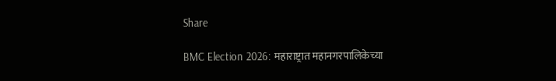Share

BMC Election 2026: महाराष्ट्रात महानगरपालिकेच्या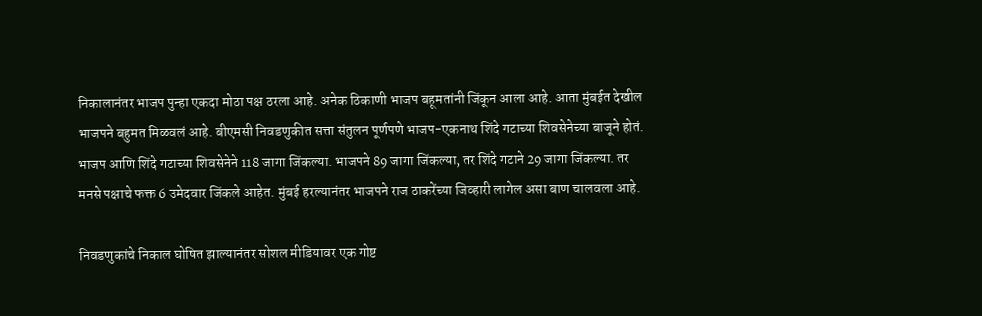निकालानंतर भाजप पुन्हा एकदा मोठा पक्ष ठरला आहे. अनेक ठिकाणी भाजप बहूमतांनी जिंकून आला आहे. आता मुंबईत देखील भाजपने बहुमत मिळवलं आहे. बीएमसी निवडणुकीत सत्ता संतुलन पूर्णपणे भाजप-एकनाथ शिंदे गटाच्या शिवसेनेच्या बाजूने होतं. भाजप आणि शिंदे गटाच्या शिवसेनेने 118 जागा जिंकल्या. भाजपने 89 जागा जिंकल्या, तर शिंदे गटाने 29 जागा जिंकल्या. तर मनसे पक्षाचे फक्त 6 उमेदवार जिंकले आहेत. मुंबई हरल्यानंतर भाजपने राज ठाकरेंच्या जिव्हारी लागेल असा बाण चालवला आहे.

निवडणुकांचे निकाल घोषित झाल्यानंतर सोशल मीडियावर एक गोष्ट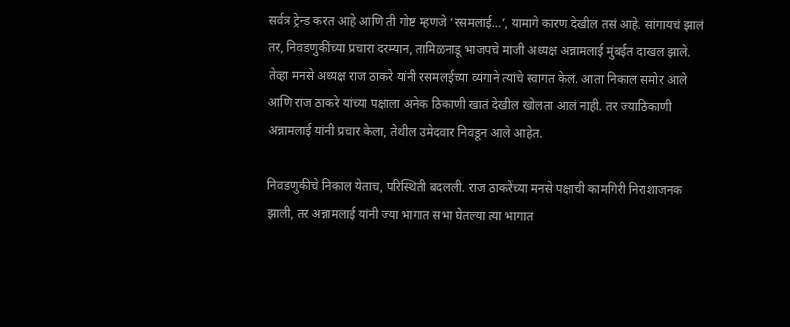सर्वत्र ट्रेन्ड करत आहे आणि ती गोष्ट म्हणजे ‘रसमलाई…’, यामागे कारण देखील तसं आहे. सांगायचं झालं तर, निवडणुकींच्या प्रचारा दरम्यान, तामिळनाडू भाजपचे माजी अध्यक्ष अन्नामलाई मुंबईत दाखल झाले. तेव्हा मनसे अध्यक्ष राज ठाकरे यांनी रसमलईच्या व्यंगाने त्यांचे स्वागत केलं. आता निकाल समोर आले आणि राज ठाकरे यांच्या पक्षाला अनेक ठिकाणी खातं देखील खोलता आलं नाही. तर ज्याठिकाणी अन्नामलाई यांनी प्रचार केला, तेथील उमेदवार निवडून आले आहेत.

निवडणुकीचे निकाल येताच, परिस्थिती बदलली. राज ठाकरेंच्या मनसे पक्षाची कामगिरी निराशाजनक झाली, तर अन्नामलाई यांनी ज्या भागात सभा घेतल्या त्या भागात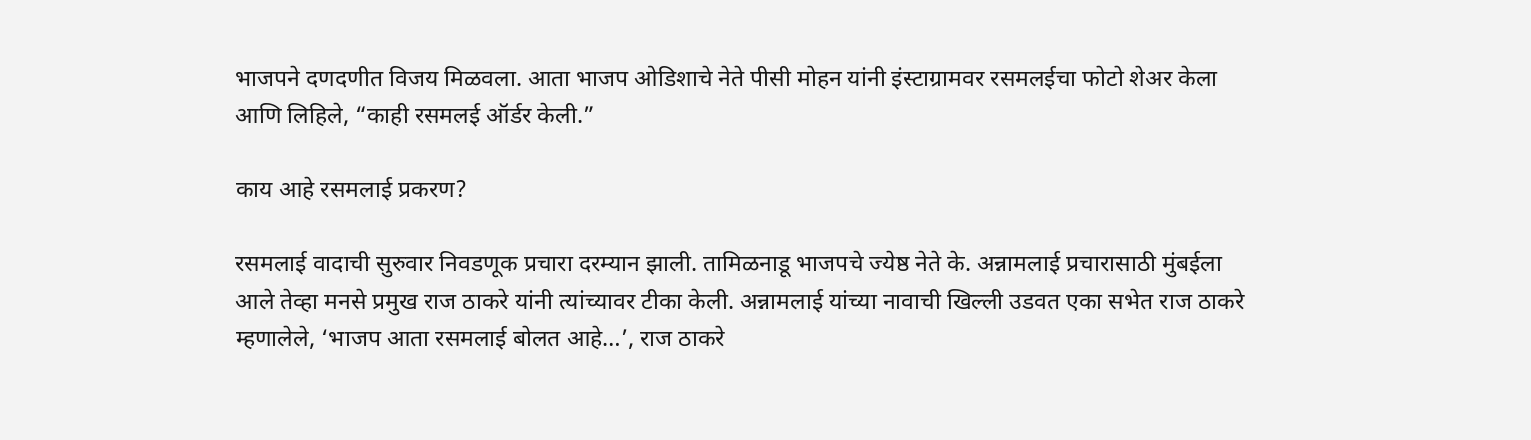भाजपने दणदणीत विजय मिळवला. आता भाजप ओडिशाचे नेते पीसी मोहन यांनी इंस्टाग्रामवर रसमलईचा फोटो शेअर केला आणि लिहिले, “काही रसमलई ऑर्डर केली.”

काय आहे रसमलाई प्रकरण?

रसमलाई वादाची सुरुवार निवडणूक प्रचारा दरम्यान झाली. तामिळनाडू भाजपचे ज्येष्ठ नेते के. अन्नामलाई प्रचारासाठी मुंबईला आले तेव्हा मनसे प्रमुख राज ठाकरे यांनी त्यांच्यावर टीका केली. अन्नामलाई यांच्या नावाची खिल्ली उडवत एका सभेत राज ठाकरे म्हणालेले, ‘भाजप आता रसमलाई बोलत आहे…’, राज ठाकरे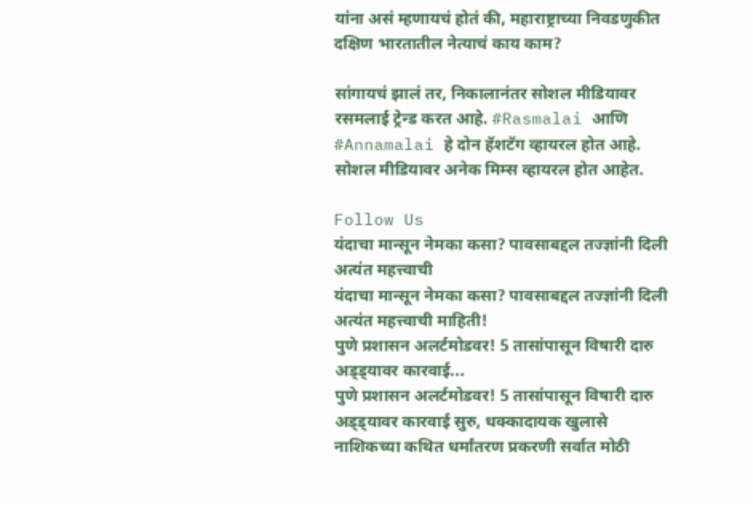यांना असं म्हणायचं होतं की, महाराष्ट्राच्या निवडणुकीत दक्षिण भारतातील नेत्याचं काय काम?

सांगायचं झालं तर, निकालानंतर सोशल मीडियावर रसमलाई ट्रेन्ड करत आहे. #Rasmalai आणि #Annamalai हे दोन हॅशटॅग व्हायरल होत आहे. सोशल मीडियावर अनेक मिम्स व्हायरल होत आहेत.

Follow Us
यंदाचा मान्सून नेमका कसा? पावसाबद्दल तज्ज्ञांनी दिली अत्यंत महत्त्वाची
यंदाचा मान्सून नेमका कसा? पावसाबद्दल तज्ज्ञांनी दिली अत्यंत महत्त्वाची माहिती!
पुणे प्रशासन अलर्टमोडवर! 5 तासांपासून विषारी दारु अड्ड्यावर कारवाई...
पुणे प्रशासन अलर्टमोडवर! 5 तासांपासून विषारी दारु अड्ड्यावर कारवाई सुरु, धक्कादायक खुलासे
नाशिकच्या कथित धर्मांतरण प्रकरणी सर्वात मोठी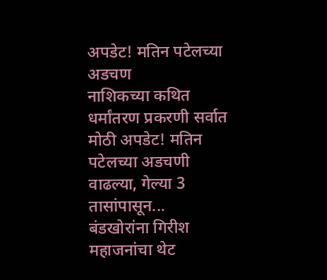अपडेट! मतिन पटेलच्या अडचण
नाशिकच्या कथित धर्मांतरण प्रकरणी सर्वात मोठी अपडेट! मतिन पटेलच्या अडचणी वाढल्या, गेल्या 3 तासांपासून...
बंडखोरांना गिरीश महाजनांचा थेट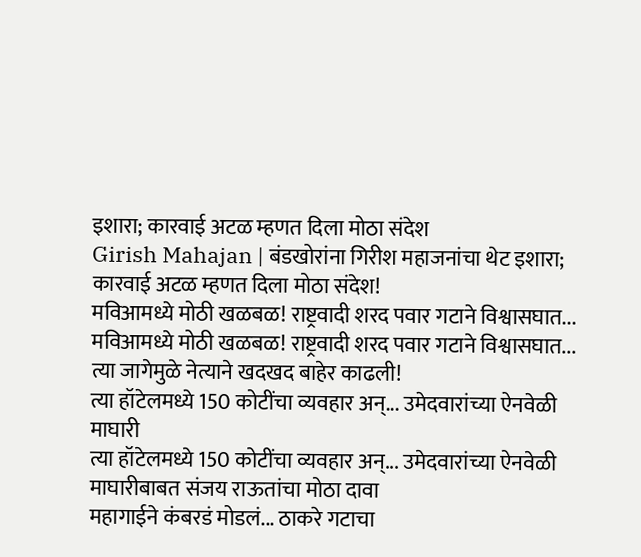इशारा; कारवाई अटळ म्हणत दिला मोठा संदेश
Girish Mahajan | बंडखोरांना गिरीश महाजनांचा थेट इशारा; कारवाई अटळ म्हणत दिला मोठा संदेश!
मविआमध्ये मोठी खळबळ! राष्ट्रवादी शरद पवार गटाने विश्वासघात...
मविआमध्ये मोठी खळबळ! राष्ट्रवादी शरद पवार गटाने विश्वासघात... त्या जागेमुळे नेत्याने खदखद बाहेर काढली!
त्या हॉटेलमध्ये 150 कोटींचा व्यवहार अन्... उमेदवारांच्या ऐनवेळी माघारी
त्या हॉटेलमध्ये 150 कोटींचा व्यवहार अन्... उमेदवारांच्या ऐनवेळी माघारीबाबत संजय राऊतांचा मोठा दावा
महागाईने कंबरडं मोडलं... ठाकरे गटाचा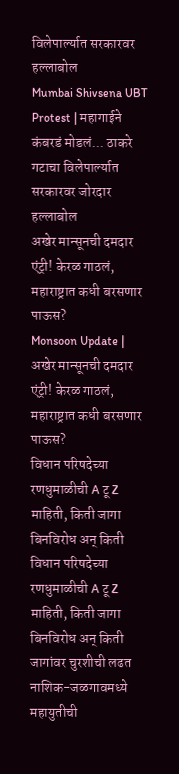विलेपार्ल्यात सरकारवर हल्लाबोल
Mumbai Shivsena UBT Protest | महागाईने कंबरडं मोडलं... ठाकरे गटाचा विलेपार्ल्यात सरकारवर जोरदार हल्लाबोल
अखेर मान्सूनची दमदार एंट्री! केरळ गाठलं, महाराष्ट्रात कधी बरसणार पाऊस?
Monsoon Update | अखेर मान्सूनची दमदार एंट्री! केरळ गाठलं, महाराष्ट्रात कधी बरसणार पाऊस?
विधान परिषदेच्या रणधुमाळीची A टू Z माहिती, किती जागा बिनविरोध अन् किती
विधान परिषदेच्या रणधुमाळीची A टू Z माहिती, किती जागा बिनविरोध अन् किती जागांवर चुरशीची लढत
नाशिक-जळगावमध्ये महायुतीची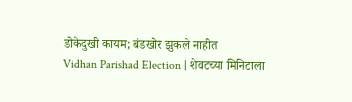डोकेदुखी कायम; बंडखोर झुकले नाहीत
Vidhan Parishad Election | शेवटच्या मिनिटाला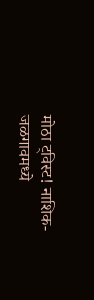मोठा ट्विस्ट! नाशिक-जळगावमध्ये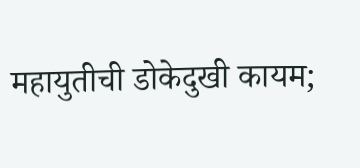महायुतीची डोकेदुखी कायम;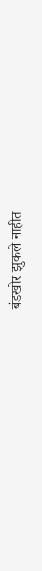बंडखोर झुकले नाहीत